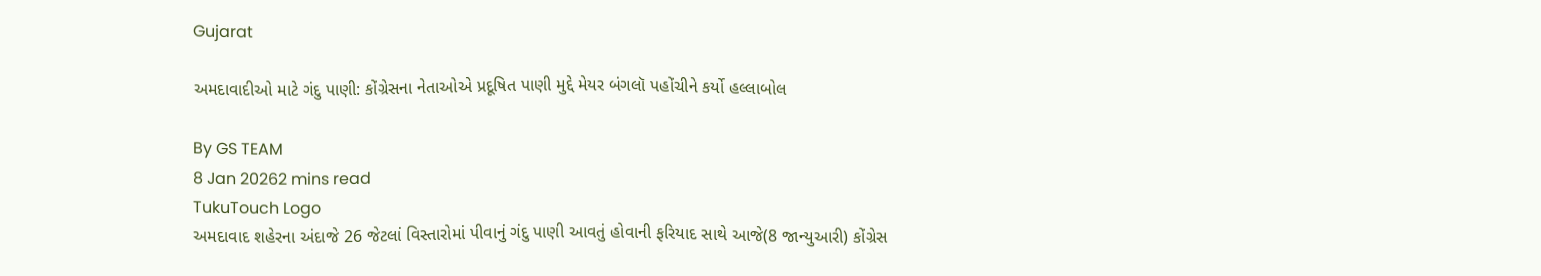Gujarat

અમદાવાદીઓ માટે ગંદુ પાણી: કોંગ્રેસના નેતાઓએ પ્રદૂષિત પાણી મુદ્દે મેયર બંગલૉ પહોંચીને કર્યો હલ્લાબોલ

By GS TEAM
8 Jan 20262 mins read
TukuTouch Logo
અમદાવાદ શહેરના અંદાજે 26 જેટલાં વિસ્તારોમાં પીવાનું ગંદુ પાણી આવતું હોવાની ફરિયાદ સાથે આજે(8 જાન્યુઆરી) કોંગ્રેસ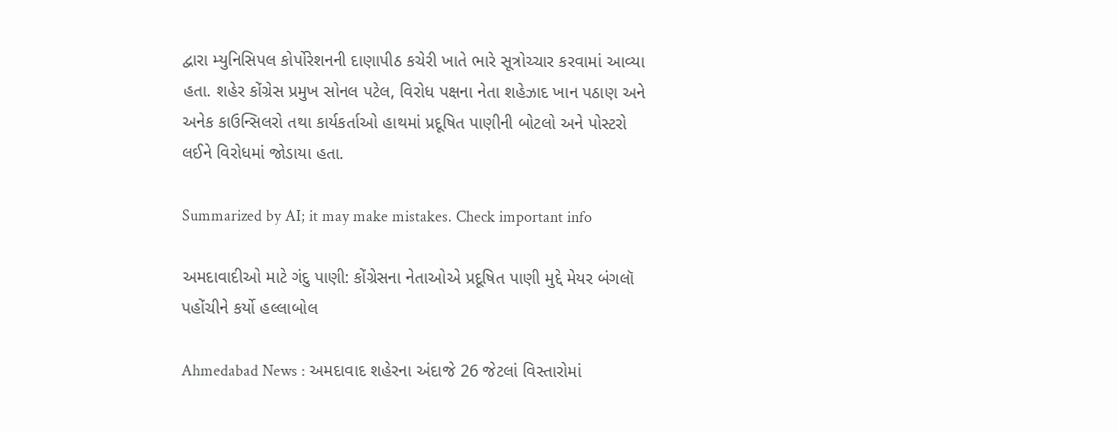દ્વારા મ્યુનિસિપલ કોર્પોરેશનની દાણાપીઠ કચેરી ખાતે ભારે સૂત્રોચ્ચાર કરવામાં આવ્યા હતા. શહેર કોંગ્રેસ પ્રમુખ સોનલ પટેલ, વિરોધ પક્ષના નેતા શહેઝાદ ખાન પઠાણ અને અનેક કાઉન્સિલરો તથા કાર્યકર્તાઓ હાથમાં પ્રદૂષિત પાણીની બોટલો અને પોસ્ટરો લઈને વિરોધમાં જોડાયા હતા.

Summarized by AI; it may make mistakes. Check important info

અમદાવાદીઓ માટે ગંદુ પાણી: કોંગ્રેસના નેતાઓએ પ્રદૂષિત પાણી મુદ્દે મેયર બંગલૉ પહોંચીને કર્યો હલ્લાબોલ

Ahmedabad News : અમદાવાદ શહેરના અંદાજે 26 જેટલાં વિસ્તારોમાં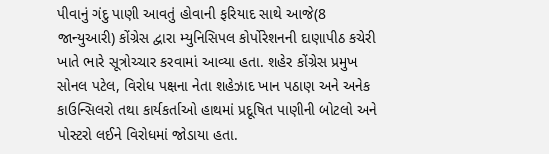પીવાનું ગંદુ પાણી આવતું હોવાની ફરિયાદ સાથે આજે(8 જાન્યુઆરી) કોંગ્રેસ દ્વારા મ્યુનિસિપલ કોર્પોરેશનની દાણાપીઠ કચેરી ખાતે ભારે સૂત્રોચ્ચાર કરવામાં આવ્યા હતા. શહેર કોંગ્રેસ પ્રમુખ સોનલ પટેલ, વિરોધ પક્ષના નેતા શહેઝાદ ખાન પઠાણ અને અનેક કાઉન્સિલરો તથા કાર્યકર્તાઓ હાથમાં પ્રદૂષિત પાણીની બોટલો અને પોસ્ટરો લઈને વિરોધમાં જોડાયા હતા.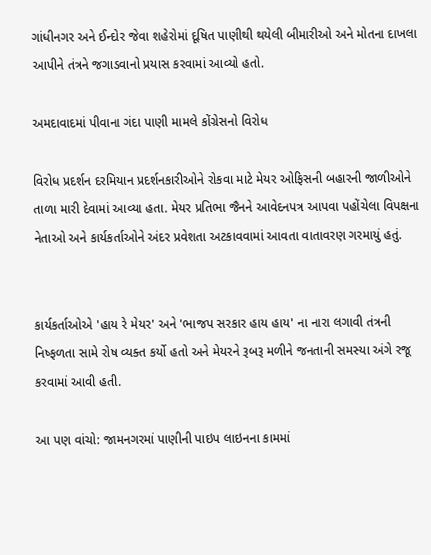ગાંધીનગર અને ઈન્દોર જેવા શહેરોમાં દૂષિત પાણીથી થયેલી બીમારીઓ અને મોતના દાખલા આપીને તંત્રને જગાડવાનો પ્રયાસ કરવામાં આવ્યો હતો.

અમદાવાદમાં પીવાના ગંદા પાણી મામલે કોંગ્રેસનો વિરોધ

વિરોધ પ્રદર્શન દરમિયાન પ્રદર્શનકારીઓને રોકવા માટે મેયર ઓફિસની બહારની જાળીઓને તાળા મારી દેવામાં આવ્યા હતા. મેયર પ્રતિભા જૈનને આવેદનપત્ર આપવા પહોંચેલા વિપક્ષના નેતાઓ અને કાર્યકર્તાઓને અંદર પ્રવેશતા અટકાવવામાં આવતા વાતાવરણ ગરમાયું હતું.


કાર્યકર્તાઓએ 'હાય રે મેયર' અને 'ભાજપ સરકાર હાય હાય' ના નારા લગાવી તંત્રની નિષ્ફળતા સામે રોષ વ્યક્ત કર્યો હતો અને મેયરને રૂબરૂ મળીને જનતાની સમસ્યા અંગે રજૂ કરવામાં આવી હતી.

આ પણ વાંચો: જામનગરમાં પાણીની પાઇપ લાઇનના કામમાં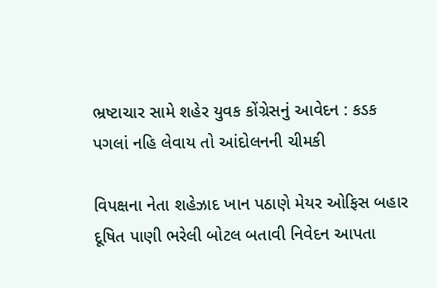ભ્રષ્ટાચાર સામે શહેર યુવક કોંગ્રેસનું આવેદન : કડક પગલાં નહિ લેવાય તો આંદોલનની ચીમકી

વિપક્ષના નેતા શહેઝાદ ખાન પઠાણે મેયર ઓફિસ બહાર દૂષિત પાણી ભરેલી બોટલ બતાવી નિવેદન આપતા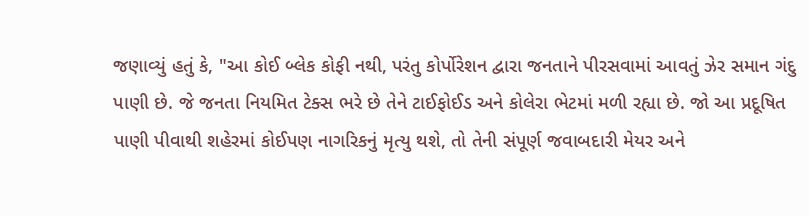જણાવ્યું હતું કે, "આ કોઈ બ્લેક કોફી નથી, પરંતુ કોર્પોરેશન દ્વારા જનતાને પીરસવામાં આવતું ઝેર સમાન ગંદુ પાણી છે. જે જનતા નિયમિત ટેક્સ ભરે છે તેને ટાઈફોઈડ અને કોલેરા ભેટમાં મળી રહ્યા છે. જો આ પ્રદૂષિત પાણી પીવાથી શહેરમાં કોઈપણ નાગરિકનું મૃત્યુ થશે, તો તેની સંપૂર્ણ જવાબદારી મેયર અને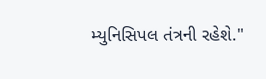મ્યુનિસિપલ તંત્રની રહેશે."